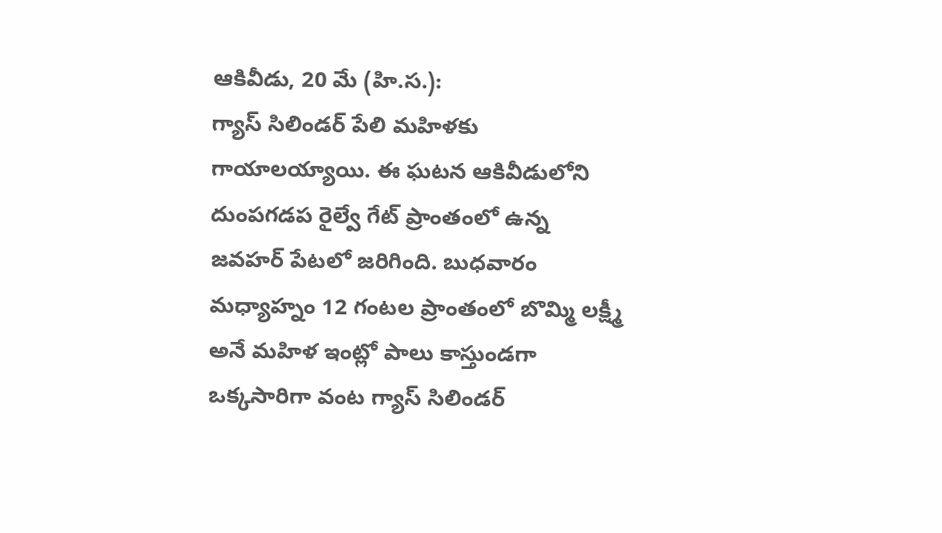ఆకివీడు, 20 మే (హి.స.):
గ్యాస్ సిలిండర్ పేలి మహిళకు గాయాలయ్యాయి. ఈ ఘటన ఆకివీడులోని దుంపగడప రైల్వే గేట్ ప్రాంతంలో ఉన్న జవహర్ పేటలో జరిగింది. బుధవారం మధ్యాహ్నం 12 గంటల ప్రాంతంలో బొమ్మి లక్ష్మీ అనే మహిళ ఇంట్లో పాలు కాస్తుండగా ఒక్కసారిగా వంట గ్యాస్ సిలిండర్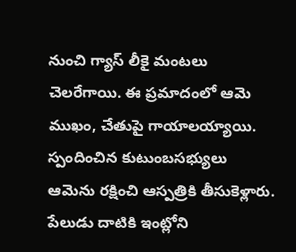నుంచి గ్యాస్ లీకై మంటలు చెలరేగాయి. ఈ ప్రమాదంలో ఆమె ముఖం, చేతుపై గాయాలయ్యాయి. స్పందించిన కుటుంబసభ్యులు ఆమెను రక్షించి ఆస్పత్రికి తీసుకెళ్లారు. పేలుడు దాటికి ఇంట్లోని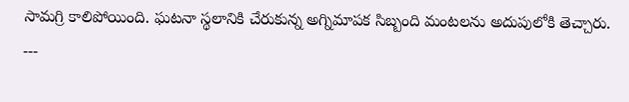సామగ్రి కాలిపోయింది. ఘటనా స్థలానికి చేరుకున్న అగ్నిమాపక సిబ్బంది మంటలను అదుపులోకి తెచ్చారు.
---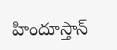హిందూస్తాన్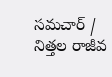సమచార్ / నిత్తల రాజీవ